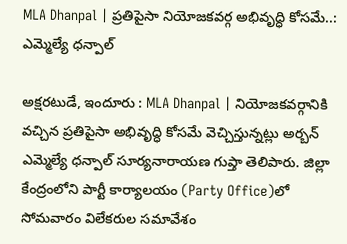MLA Dhanpal | ప్రతిపైసా నియోజకవర్గ అభివృద్ధి కోసమే..: ఎమ్మెల్యే ధన్పాల్

అక్షరటుడే, ఇందూరు : MLA Dhanpal | నియోజకవర్గానికి వచ్చిన ప్రతిపైసా అభివృద్ధి కోసమే వెచ్చిస్తున్నట్లు అర్బన్ ఎమ్మెల్యే ధన్పాల్ సూర్యనారాయణ గుప్తా తెలిపారు. జిల్లా కేంద్రంలోని పార్టీ కార్యాలయం (Party Office)లో సోమవారం విలేకరుల సమావేశం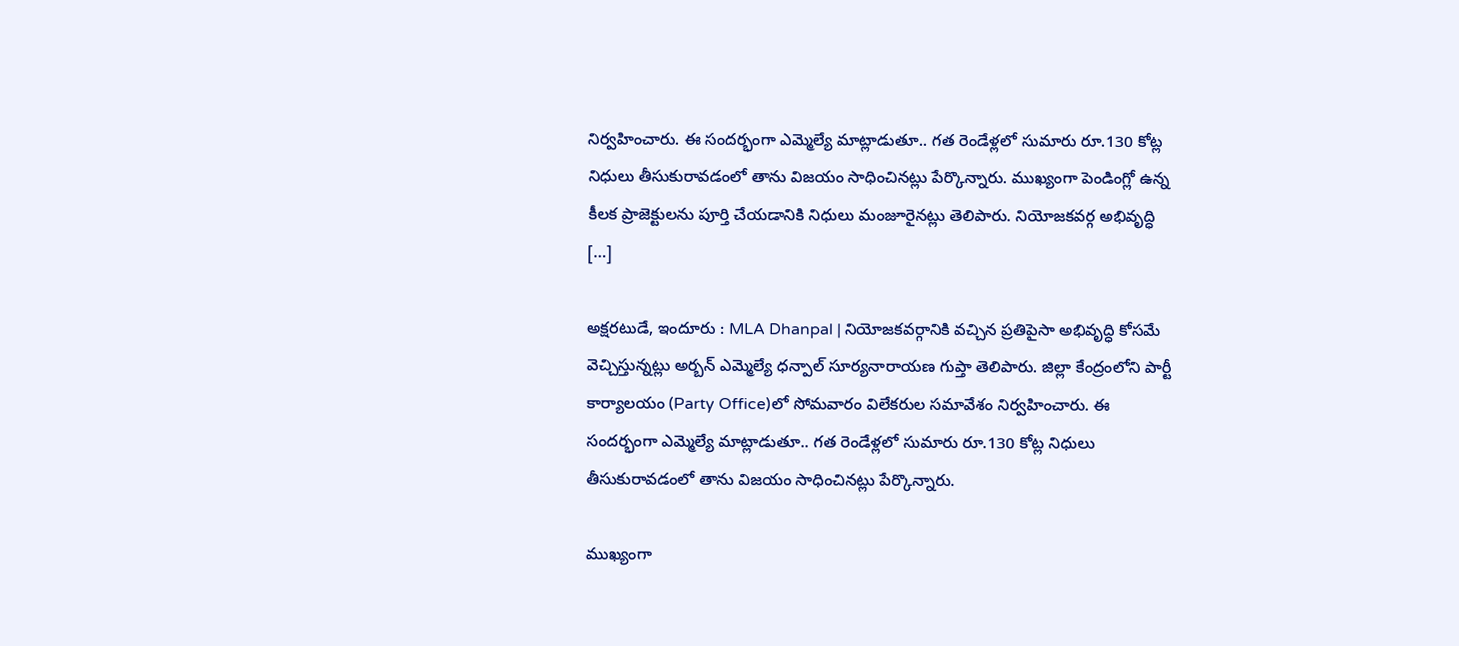నిర్వహించారు. ఈ సందర్భంగా ఎమ్మెల్యే మాట్లాడుతూ.. గత రెండేళ్లలో సుమారు రూ.130 కోట్ల నిధులు తీసుకురావడంలో తాను విజయం సాధించినట్లు పేర్కొన్నారు. ముఖ్యంగా పెండింగ్లో ఉన్న కీలక ప్రాజెక్టులను పూర్తి చేయడానికి నిధులు మంజూరైనట్లు తెలిపారు. నియోజకవర్గ అభివృద్ధి […]

అక్షరటుడే, ఇందూరు : MLA Dhanpal | నియోజకవర్గానికి వచ్చిన ప్రతిపైసా అభివృద్ధి కోసమే వెచ్చిస్తున్నట్లు అర్బన్ ఎమ్మెల్యే ధన్పాల్ సూర్యనారాయణ గుప్తా తెలిపారు. జిల్లా కేంద్రంలోని పార్టీ కార్యాలయం (Party Office)లో సోమవారం విలేకరుల సమావేశం నిర్వహించారు. ఈ సందర్భంగా ఎమ్మెల్యే మాట్లాడుతూ.. గత రెండేళ్లలో సుమారు రూ.130 కోట్ల నిధులు తీసుకురావడంలో తాను విజయం సాధించినట్లు పేర్కొన్నారు.

ముఖ్యంగా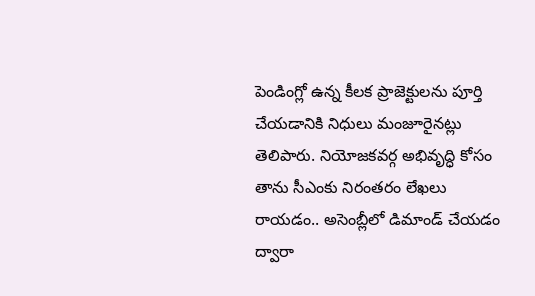పెండింగ్లో ఉన్న కీలక ప్రాజెక్టులను పూర్తి చేయడానికి నిధులు మంజూరైనట్లు తెలిపారు. నియోజకవర్గ అభివృద్ధి కోసం తాను సీఎంకు నిరంతరం లేఖలు రాయడం.. అసెంబ్లీలో డిమాండ్ చేయడం ద్వారా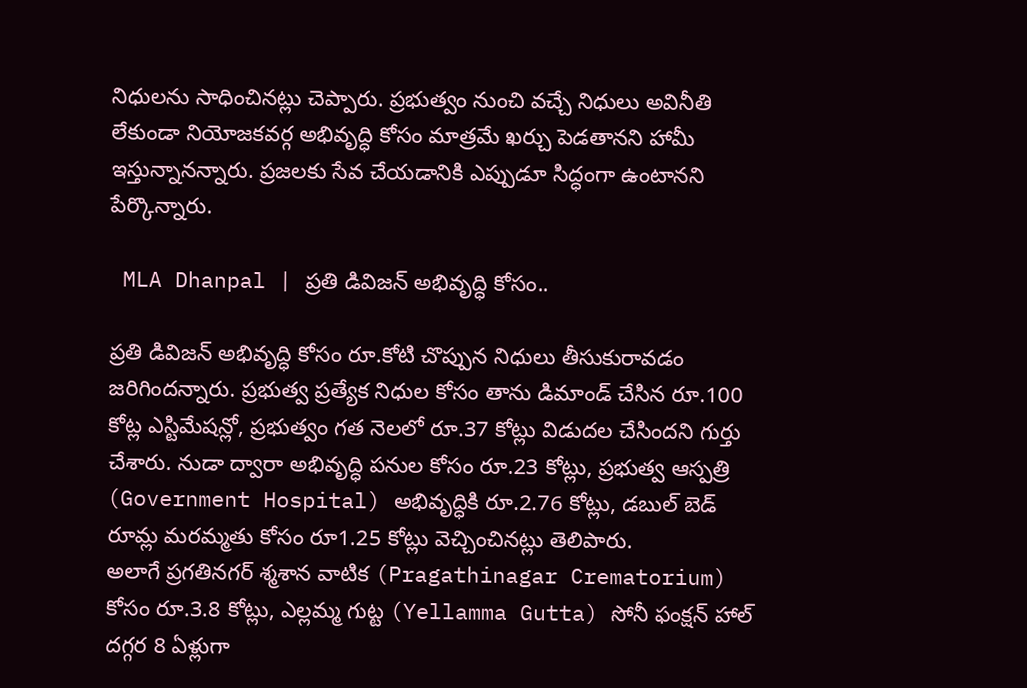నిధులను సాధించినట్లు చెప్పారు. ప్రభుత్వం నుంచి వచ్చే నిధులు అవినీతి లేకుండా నియోజకవర్గ అభివృద్ధి కోసం మాత్రమే ఖర్చు పెడతానని హామీ ఇస్తున్నానన్నారు. ప్రజలకు సేవ చేయడానికి ఎప్పుడూ సిద్ధంగా ఉంటానని పేర్కొన్నారు.

 MLA Dhanpal | ప్రతి డివిజన్ అభివృద్ధి కోసం..

ప్రతి డివిజన్ అభివృద్ధి కోసం రూ.కోటి చొప్పున నిధులు తీసుకురావడం జరిగిందన్నారు. ప్రభుత్వ ప్రత్యేక నిధుల కోసం తాను డిమాండ్ చేసిన రూ.100 కోట్ల ఎస్టిమేషన్లో, ప్రభుత్వం గత నెలలో రూ.37 కోట్లు విడుదల చేసిందని గుర్తు చేశారు. నుడా ద్వారా అభివృద్ధి పనుల కోసం రూ.23 కోట్లు, ప్రభుత్వ ఆస్పత్రి (Government Hospital) అభివృద్ధికి రూ.2.76 కోట్లు, డబుల్ బెడ్ రూమ్ల మరమ్మతు కోసం రూ1.25 కోట్లు వెచ్చించినట్లు తెలిపారు.
అలాగే ప్రగతినగర్ శ్మశాన వాటిక (Pragathinagar Crematorium) కోసం రూ.3.8 కోట్లు, ఎల్లమ్మ గుట్ట (Yellamma Gutta) సోనీ ఫంక్షన్ హాల్ దగ్గర 8 ఏళ్లుగా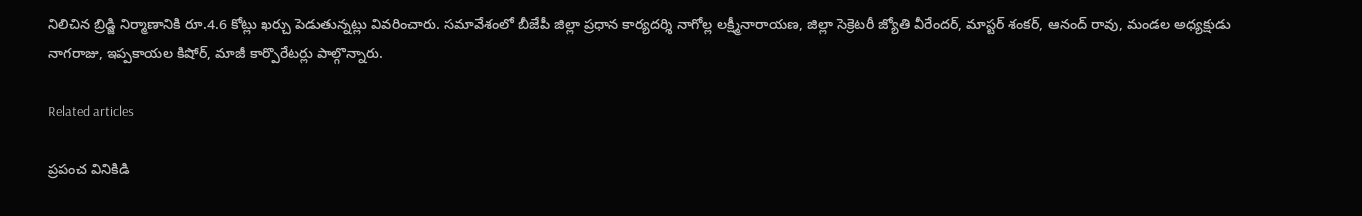నిలిచిన బ్రిడ్జి నిర్మాణానికి రూ.4.6 కోట్లు ఖర్చు పెడుతున్నట్లు వివరించారు. సమావేశంలో బీజేపీ జిల్లా ప్రధాన కార్యదర్శి నాగోల్ల లక్ష్మీనారాయణ, జిల్లా సెక్రెటరీ జ్యోతి వీరేందర్, మాస్టర్ శంకర్, ఆనంద్ రావు, మండల అధ్యక్షుడు నాగరాజు, ఇప్పకాయల కిషోర్, మాజీ కార్పొరేటర్లు పాల్గొన్నారు.

Related articles

ప్రపంచ వినికిడి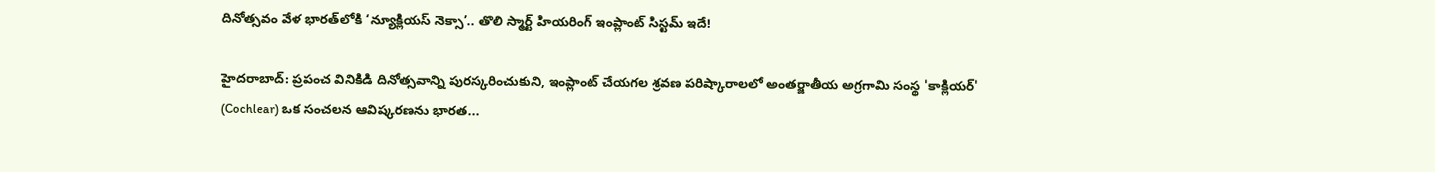దినోత్సవం వేళ భారత్‌లోకి ‘న్యూక్లియస్ నెక్సా’.. తొలి స్మార్ట్ హియరింగ్ ఇంప్లాంట్ సిస్టమ్ ఇదే!

హైదరాబాద్: ప్రపంచ వినికిడి దినోత్సవాన్ని పురస్కరించుకుని, ఇంప్లాంట్ చేయగల శ్రవణ పరిష్కారాలలో అంతర్జాతీయ అగ్రగామి సంస్థ 'కాక్లియర్' (Cochlear) ఒక సంచలన ఆవిష్కరణను భారత...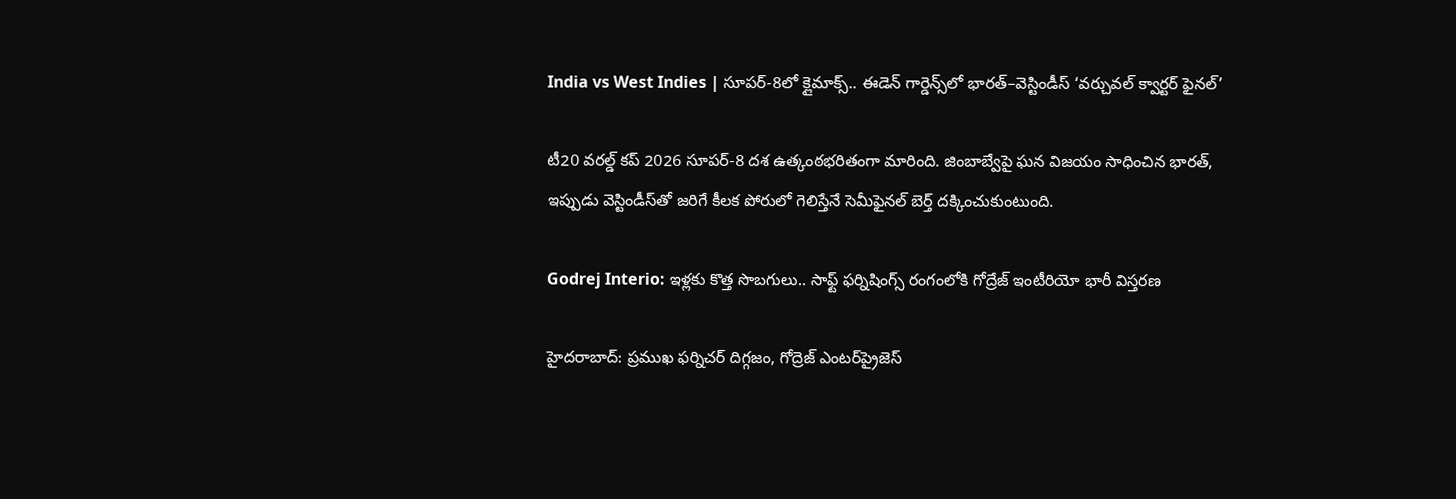India vs West Indies | సూపర్-8లో క్లైమాక్స్.. ఈడెన్ గార్డెన్స్‌లో భారత్–వెస్టిండీస్ ‘వర్చువల్ క్వార్టర్ ఫైనల్’

టీ20 వరల్డ్ కప్ 2026 సూపర్-8 దశ ఉత్కంఠభరితంగా మారింది. జింబాబ్వేపై ఘన విజయం సాధించిన భారత్, ఇప్పుడు వెస్టిండీస్‌తో జరిగే కీలక పోరులో గెలిస్తేనే సెమీఫైనల్ బెర్త్ దక్కించుకుంటుంది.

Godrej Interio: ఇళ్లకు కొత్త సొబగులు.. సాఫ్ట్ ఫర్నిషింగ్స్ రంగంలోకి గోద్రేజ్ ఇంటీరియో భారీ విస్తరణ

హైదరాబాద్: ప్రముఖ ఫర్నిచర్ దిగ్గజం, గోద్రెజ్ ఎంటర్‌ప్రైజెస్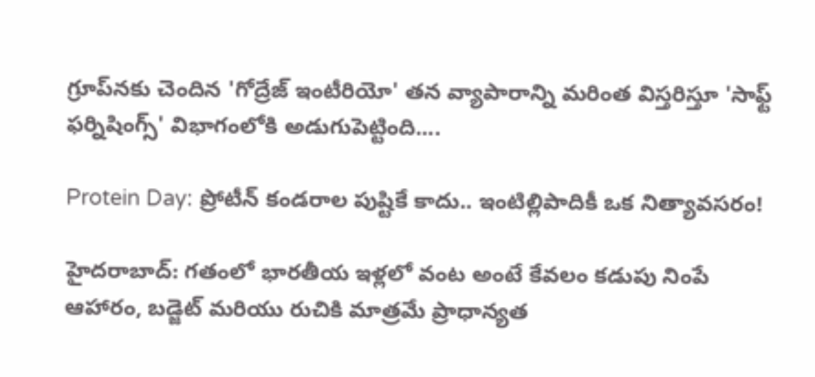గ్రూప్‌నకు చెందిన 'గోద్రేజ్ ఇంటీరియో' తన వ్యాపారాన్ని మరింత విస్తరిస్తూ 'సాఫ్ట్ ఫర్నిషింగ్స్' విభాగంలోకి అడుగుపెట్టింది....

Protein Day: ప్రోటీన్ కండరాల పుష్టికే కాదు.. ఇంటిల్లిపాదికీ ఒక నిత్యావసరం!

హైదరాబాద్: గతంలో భారతీయ ఇళ్లలో వంట అంటే కేవలం కడుపు నింపే ఆహారం, బడ్జెట్ మరియు రుచికి మాత్రమే ప్రాధాన్యత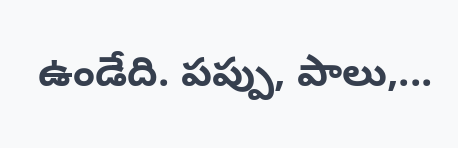ఉండేది. పప్పు, పాలు,...